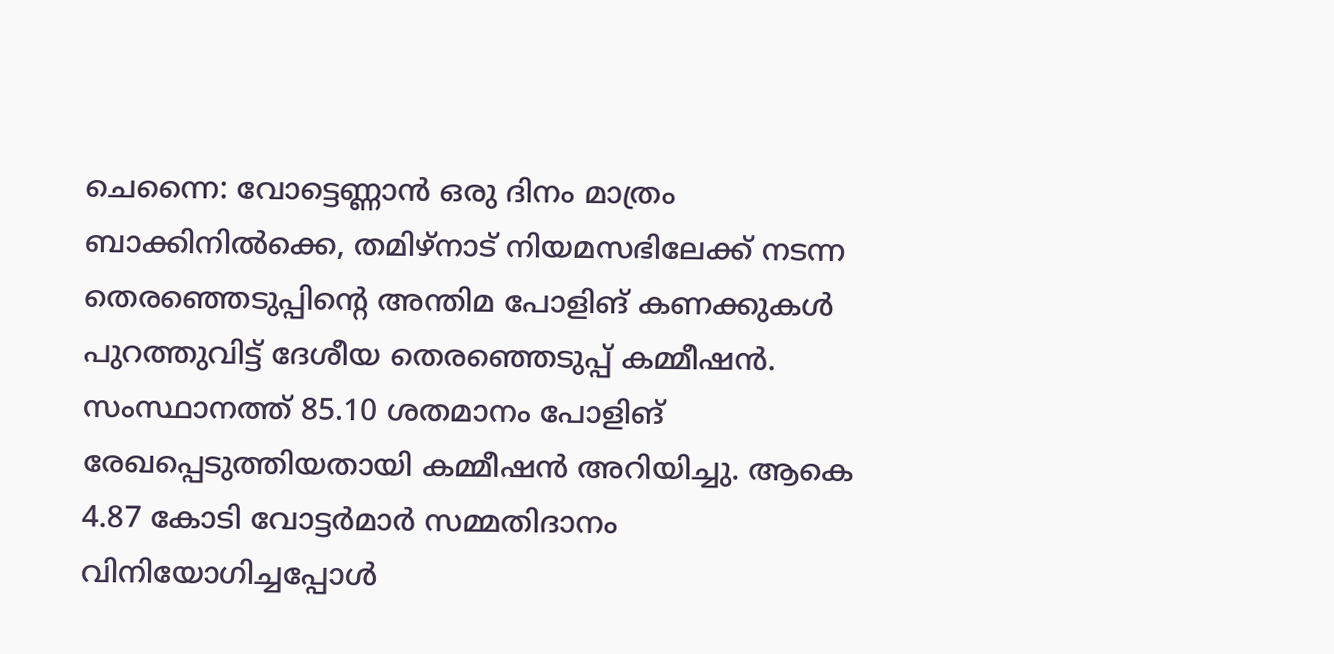ചെന്നൈ: വോട്ടെണ്ണാൻ ഒരു ദിനം മാത്രം ബാക്കിനിൽക്കെ, തമിഴ്നാട് നിയമസഭിലേക്ക് നടന്ന തെരഞ്ഞെടുപ്പിൻ്റെ അന്തിമ പോളിങ് കണക്കുകൾ പുറത്തുവിട്ട് ദേശീയ തെരഞ്ഞെടുപ്പ് കമ്മീഷൻ. സംസ്ഥാനത്ത് 85.10 ശതമാനം പോളിങ് രേഖപ്പെടുത്തിയതായി കമ്മീഷൻ അറിയിച്ചു. ആകെ 4.87 കോടി വോട്ടർമാർ സമ്മതിദാനം വിനിയോഗിച്ചപ്പോൾ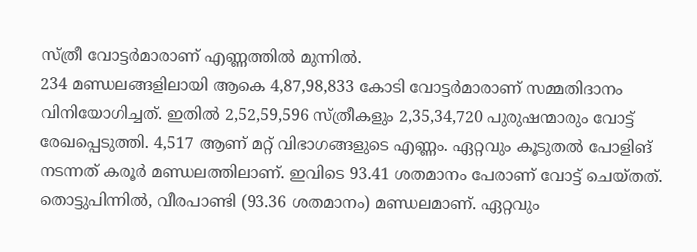സ്ത്രീ വോട്ടർമാരാണ് എണ്ണത്തിൽ മുന്നിൽ.
234 മണ്ഡലങ്ങളിലായി ആകെ 4,87,98,833 കോടി വോട്ടർമാരാണ് സമ്മതിദാനം വിനിയോഗിച്ചത്. ഇതിൽ 2,52,59,596 സ്ത്രീകളും 2,35,34,720 പുരുഷന്മാരും വോട്ട് രേഖപ്പെടുത്തി. 4,517 ആണ് മറ്റ് വിഭാഗങ്ങളുടെ എണ്ണം. ഏറ്റവും കൂടുതൽ പോളിങ് നടന്നത് കരൂർ മണ്ഡലത്തിലാണ്. ഇവിടെ 93.41 ശതമാനം പേരാണ് വോട്ട് ചെയ്തത്. തൊട്ടുപിന്നിൽ, വീരപാണ്ടി (93.36 ശതമാനം) മണ്ഡലമാണ്. ഏറ്റവും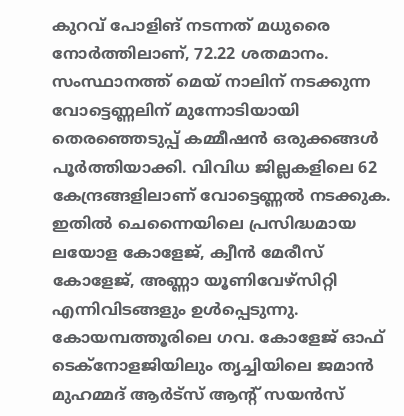കുറവ് പോളിങ് നടന്നത് മധുരൈ നോർത്തിലാണ്, 72.22 ശതമാനം.
സംസ്ഥാനത്ത് മെയ് നാലിന് നടക്കുന്ന വോട്ടെണ്ണലിന് മുന്നോടിയായി തെരഞ്ഞെടുപ്പ് കമ്മീഷൻ ഒരുക്കങ്ങൾ പൂർത്തിയാക്കി. വിവിധ ജില്ലകളിലെ 62 കേന്ദ്രങ്ങളിലാണ് വോട്ടെണ്ണൽ നടക്കുക. ഇതിൽ ചെന്നൈയിലെ പ്രസിദ്ധമായ ലയോള കോളേജ്, ക്വീൻ മേരീസ് കോളേജ്, അണ്ണാ യൂണിവേഴ്സിറ്റി എന്നിവിടങ്ങളും ഉൾപ്പെടുന്നു. കോയമ്പത്തൂരിലെ ഗവ. കോളേജ് ഓഫ് ടെക്നോളജിയിലും തൃച്ചിയിലെ ജമാൻ മുഹമ്മദ് ആർട്സ് ആൻ്റ് സയൻസ്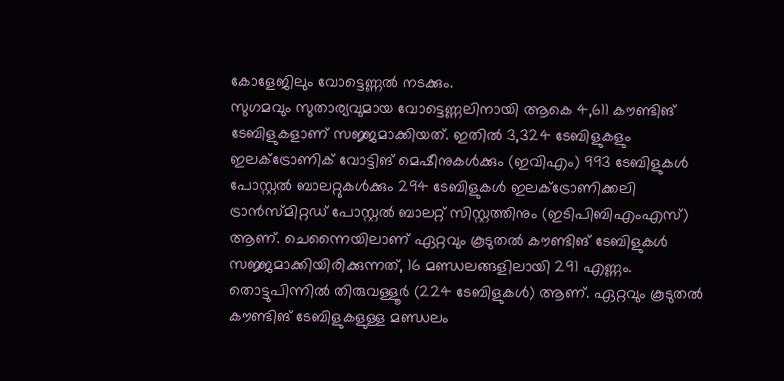കോളേജിലും വോട്ടെണ്ണൽ നടക്കും.
സുഗമവും സുതാര്യവുമായ വോട്ടെണ്ണലിനായി ആകെ 4,611 കൗണ്ടിങ് ടേബിളുകളാണ് സജ്ജമാക്കിയത്. ഇതിൽ 3,324 ടേബിളുകളും ഇലക്ട്രോണിക് വോട്ടിങ് മെഷീനുകൾക്കും (ഇവിഎം) 993 ടേബിളുകൾ പോസ്റ്റൽ ബാലറ്റുകൾക്കും 294 ടേബിളുകൾ ഇലക്ട്രോണിക്കലി ട്രാൻസ്മിറ്റഡ് പോസ്റ്റൽ ബാലറ്റ് സിസ്റ്റത്തിനും (ഇടിപിബിഎംഎസ്) ആണ്. ചെന്നൈയിലാണ് ഏറ്റവും കൂടുതൽ കൗണ്ടിങ് ടേബിളുകൾ സജ്ജമാക്കിയിരിക്കുന്നത്, 16 മണ്ഡലങ്ങളിലായി 291 എണ്ണം. തൊട്ടുപിന്നിൽ തിരുവള്ളൂർ (224 ടേബിളുകൾ) ആണ്. ഏറ്റവും കൂടുതൽ കൗണ്ടിങ് ടേബിളുകളുള്ള മണ്ഡലം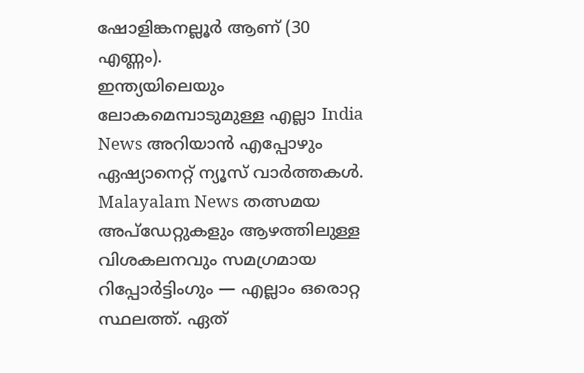ഷോളിങ്കനല്ലൂർ ആണ് (30 എണ്ണം).
ഇന്ത്യയിലെയും ലോകമെമ്പാടുമുള്ള എല്ലാ India News അറിയാൻ എപ്പോഴും ഏഷ്യാനെറ്റ് ന്യൂസ് വാർത്തകൾ. Malayalam News തത്സമയ അപ്ഡേറ്റുകളും ആഴത്തിലുള്ള വിശകലനവും സമഗ്രമായ റിപ്പോർട്ടിംഗും — എല്ലാം ഒരൊറ്റ സ്ഥലത്ത്. ഏത്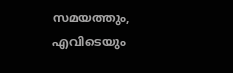സമയത്തും, എവിടെയും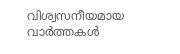വിശ്വസനീയമായ വാർത്തകൾ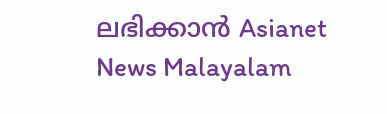ലഭിക്കാൻ Asianet News Malayalam